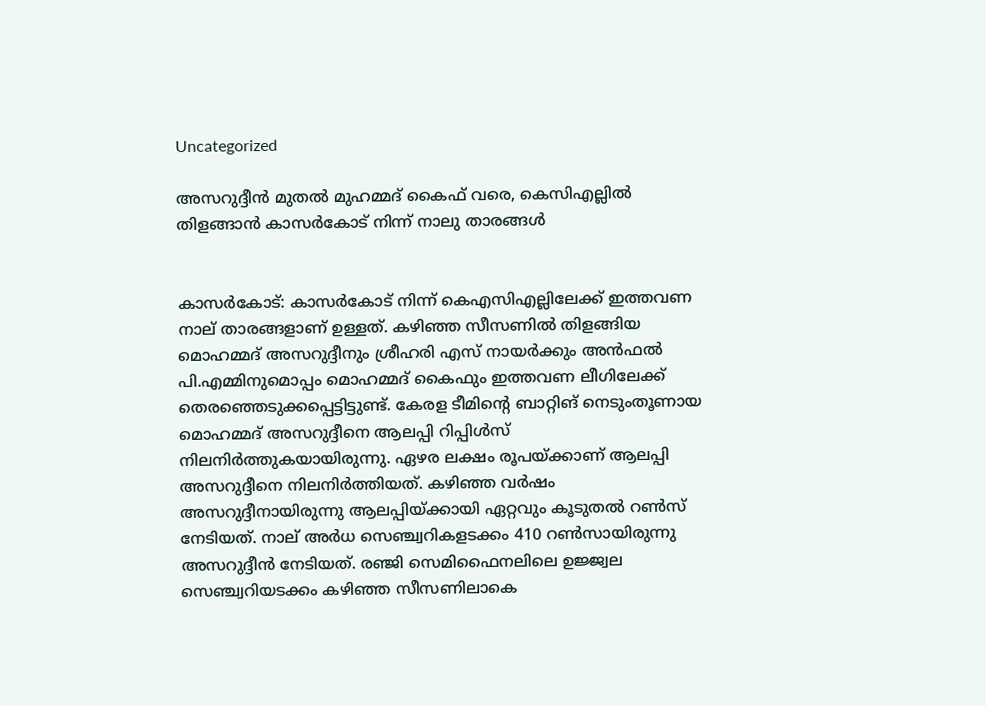Uncategorized

അസറുദ്ദീന്‍ മുതല്‍ മുഹമ്മദ് കൈഫ് വരെ, കെസിഎല്ലില്‍ തിളങ്ങാൻ കാസർകോട് നിന്ന് നാലു താരങ്ങള്‍


കാസര്‍കോട്: കാസ‍ർകോട് നിന്ന് കെഎസിഎല്ലിലേക്ക് ഇത്തവണ നാല് താരങ്ങളാണ് ഉള്ളത്. കഴിഞ്ഞ സീസണിൽ തിളങ്ങിയ മൊഹമ്മദ് അസറുദ്ദീനും ശ്രീഹരി എസ് നായർക്കും അൻഫൽ പി.എമ്മിനുമൊപ്പം മൊഹമ്മദ് കൈഫും ഇത്തവണ ലീഗിലേക്ക് തെരഞ്ഞെടുക്കപ്പെട്ടിട്ടുണ്ട്. കേരള ടീമിന്‍റെ ബാറ്റിങ് നെടുംതൂണായ മൊഹമ്മദ് അസറുദ്ദീനെ ആലപ്പി റിപ്പിൾസ് നിലനിർത്തുകയായിരുന്നു. ഏഴര ലക്ഷം രൂപയ്ക്കാണ് ആലപ്പി അസറുദ്ദീനെ നിലനി‍ർത്തിയത്. കഴിഞ്ഞ വർഷം അസറുദ്ദീനായിരുന്നു ആലപ്പിയ്ക്കായി ഏറ്റവും കൂടുതൽ റൺസ് നേടിയത്. നാല് അർധ സെഞ്ച്വറികളടക്കം 410 റൺസായിരുന്നു അസറുദ്ദീൻ നേടിയത്. രഞ്ജി സെമിഫൈനലിലെ ഉജ്ജ്വല സെഞ്ച്വറിയടക്കം കഴിഞ്ഞ സീസണിലാകെ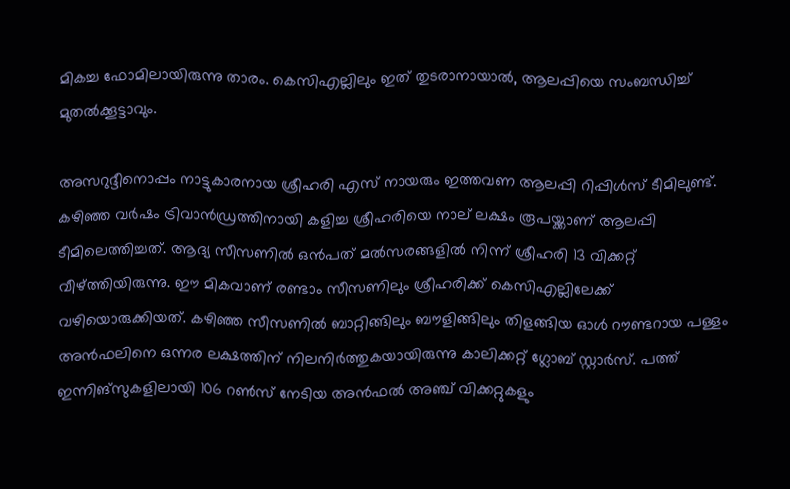മികച്ച ഫോമിലായിരുന്നു താരം. കെസിഎല്ലിലും ഇത് തുടരാനായാൽ, ആലപ്പിയെ സംബന്ധിച്ച് മുതൽക്കൂട്ടാവും.

അസറുദ്ദീനൊപ്പം നാട്ടുകാരനായ ശ്രീഹരി എസ് നായരും ഇത്തവണ ആലപ്പി റിപ്പിൾസ് ടീമിലുണ്ട്. കഴിഞ്ഞ വർഷം ട്രിവാൻഡ്രത്തിനായി കളിച്ച ശ്രീഹരിയെ നാല് ലക്ഷം രൂപയ്ക്കാണ് ആലപ്പി ടീമിലെത്തിച്ചത്. ആദ്യ സീസണിൽ ഒൻപത് മൽസരങ്ങളിൽ നിന്ന് ശ്രീഹരി 13 വിക്കറ്റ് വീഴ്ത്തിയിരുന്നു. ഈ മികവാണ് രണ്ടാം സീസണിലും ശ്രീഹരിക്ക് കെസിഎല്ലിലേക്ക് വഴിയൊരുക്കിയത്. കഴിഞ്ഞ സീസണിൽ ബാറ്റിങ്ങിലും ബൗളിങ്ങിലും തിളങ്ങിയ ഓൾ റൗണ്ടറായ പള്ളം അൻഫലിനെ ഒന്നര ലക്ഷത്തിന് നിലനിർത്തുകയായിരുന്നു കാലിക്കറ്റ് ഗ്ലോബ് സ്റ്റാർസ്. പത്ത് ഇന്നിങ്സുകളിലായി 106 റൺസ് നേടിയ അൻഫൽ അഞ്ച് വിക്കറ്റുകളും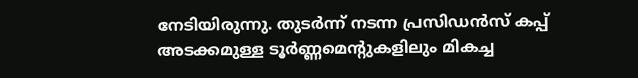നേടിയിരുന്നു. തുട‍ർന്ന് നടന്ന പ്രസിഡൻസ് കപ്പ് അടക്കമുള്ള ടൂ‍ർണ്ണമെന്‍റുകളിലും മികച്ച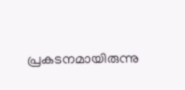പ്രകടനമായിരുന്നു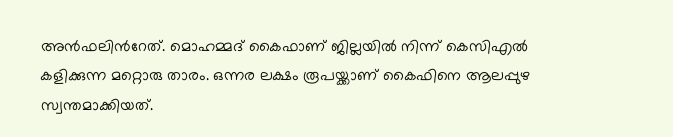അൻഫലിന്‍റേത്. മൊഹമ്മദ് കൈഫാണ് ജില്ലയിൽ നിന്ന് കെസിഎൽ കളിക്കുന്ന മറ്റൊരു താരം. ഒന്നര ലക്ഷം രൂപയ്ക്കാണ് കൈഫിനെ ആലപ്പുഴ സ്വന്തമാക്കിയത്.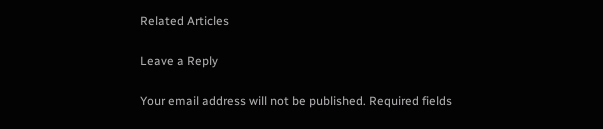Related Articles

Leave a Reply

Your email address will not be published. Required fields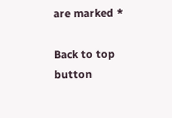are marked *

Back to top button